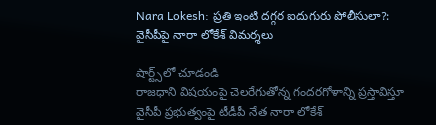Nara Lokesh: ప్రతి ఇంటి దగ్గర ఐదుగురు పోలీసులా?: వైసీపీపై నారా లోకేశ్ విమర్శలు

షార్ట్స్‌లో చూడండి
రాజధాని విషయంపై చెలరేగుతోన్న గందరగోళాన్ని ప్రస్తావిస్తూ వైసీపీ ప్రభుత్వంపై టీడీపీ నేత నారా లోకేశ్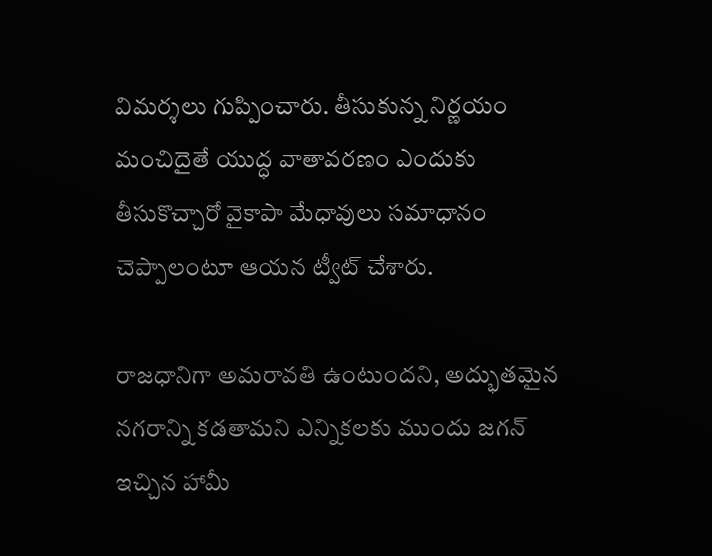విమర్శలు గుప్పించారు. తీసుకున్న నిర్ణయం మంచిదైతే యుద్ధ వాతావరణం ఎందుకు తీసుకొచ్చారో వైకాపా మేధావులు సమాధానం చెప్పాలంటూ ఆయన ట్వీట్ చేశారు.

రాజధానిగా అమరావతి ఉంటుందని, అద్భుతమైన నగరాన్ని కడతామని ఎన్నికలకు ముందు జగన్ ఇచ్చిన హామీ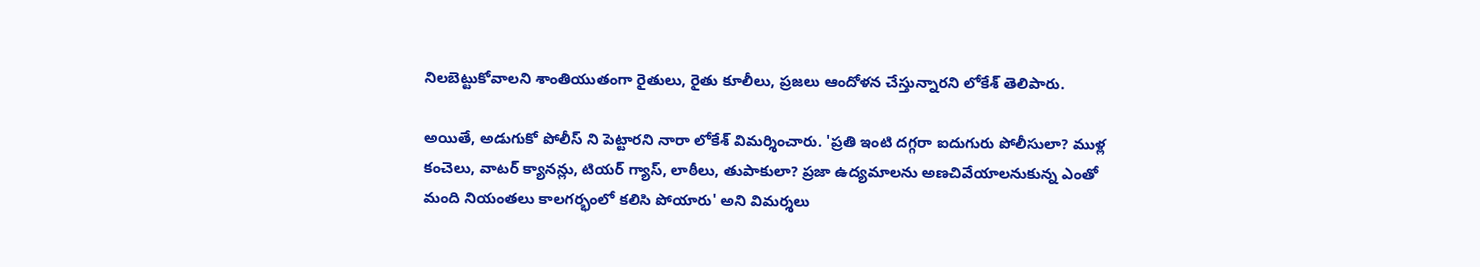నిలబెట్టుకోవాలని శాంతియుతంగా రైతులు, రైతు కూలీలు, ప్రజలు ఆందోళన చేస్తున్నారని లోకేశ్ తెలిపారు.

అయితే, అడుగుకో పోలీస్ ని పెట్టారని నారా లోకేశ్ విమర్శించారు. 'ప్రతి ఇంటి దగ్గరా ఐదుగురు పోలీసులా? ముళ్ల కంచెలు, వాటర్ క్యానన్లు, టియర్ గ్యాస్, లాఠీలు, తుపాకులా? ప్రజా ఉద్యమాలను అణచివేయాలనుకున్న ఎంతో మంది నియంతలు కాలగర్భంలో కలిసి పోయారు' అని విమర్శలు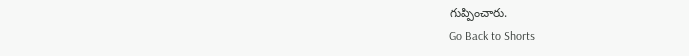గుప్పించారు.
Go Back to Shorts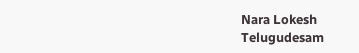Nara Lokesh
Telugudesam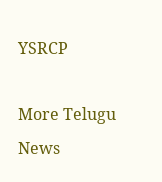YSRCP

More Telugu News